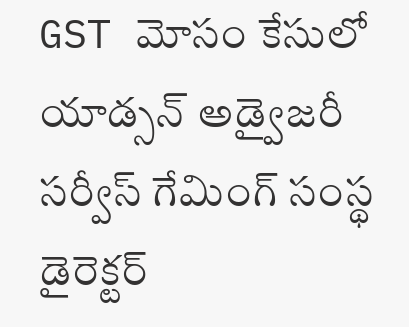GST మోసం కేసులో యాడ్సన్ అడ్వైజరీ సర్వీస్ గేమింగ్ సంస్థ డైరెక్టర్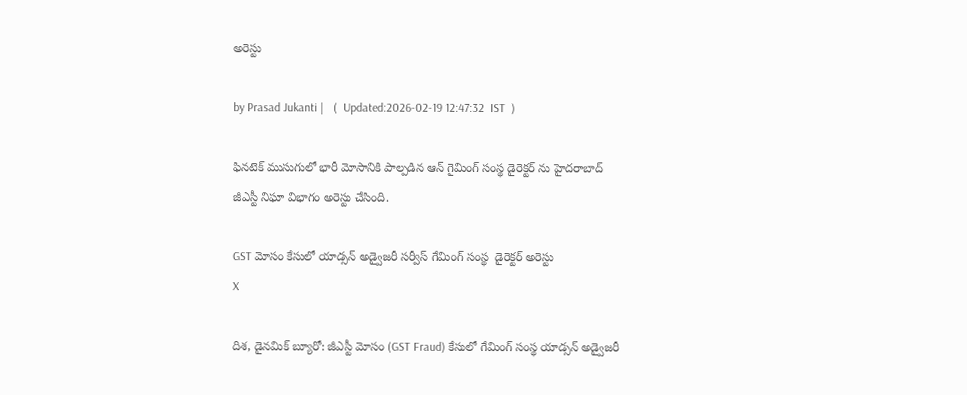అరెస్టు

by Prasad Jukanti |   (  Updated:2026-02-19 12:47:32  IST  )

ఫినటెక్ ముసుగులో భారీ మోసానికి పాల్పడిన ఆన్ గైమింగ్ సంస్థ డైరెక్టర్ ను హైదరాబాద్ జీఎస్టీ నిఘా విభాగం అరెస్టు చేసింది.

GST మోసం కేసులో యాడ్సన్ అడ్వైజరీ సర్వీస్ గేమింగ్ సంస్థ  డైరెక్టర్ అరెస్టు
X

దిశ, డైనమిక్ బ్యూరో: జీఎస్టీ మోసం (GST Fraud) కేసులో గేమింగ్ సంస్థ యాడ్సన్ అడ్వైజరీ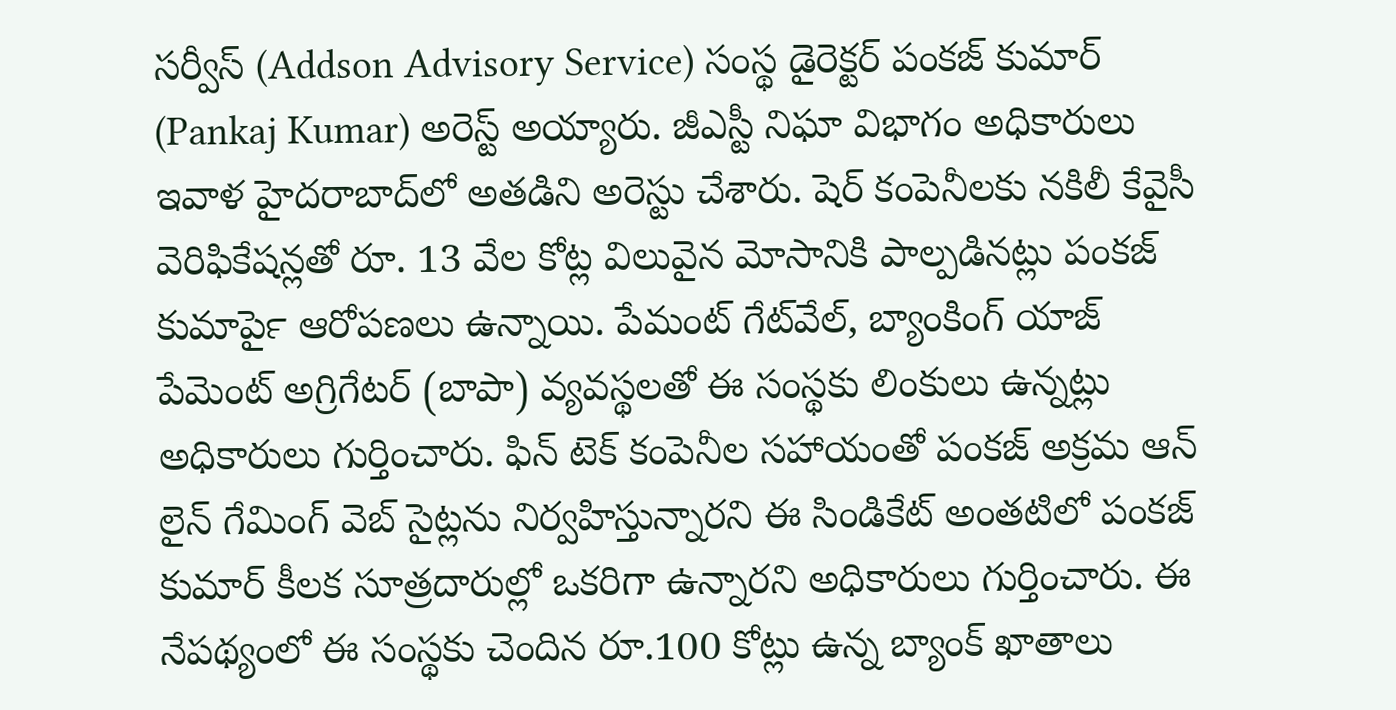సర్వీస్ (Addson Advisory Service) సంస్థ డైరెక్టర్ పంకజ్ కుమార్ (Pankaj Kumar) అరెస్ట్ అయ్యారు. జీఎస్టీ నిఘా విభాగం అధికారులు ఇవాళ హైదరాబాద్‍లో అతడిని అరెస్టు చేశారు. షెర్ కంపెనీలకు నకిలీ కేవైసీ వెరిఫికేషన్లతో రూ. 13 వేల కోట్ల విలువైన మోసానికి పాల్పడినట్లు పంకజ్ కుమార్‍పై ఆరోపణలు ఉన్నాయి. పేమంట్ గేట్‍వేల్, బ్యాంకింగ్ యాజ్ పేమెంట్ అగ్రిగేటర్ (బాపా) వ్యవస్థలతో ఈ సంస్థకు లింకులు ఉన్నట్లు అధికారులు గుర్తించారు. ఫిన్ టెక్ కంపెనీల సహాయంతో పంకజ్ అక్రమ ఆన్ లైన్ గేమింగ్ వెబ్ సైట్లను నిర్వహిస్తున్నారని ఈ సిండికేట్ అంతటిలో పంకజ్ కుమార్ కీలక సూత్రదారుల్లో ఒకరిగా ఉన్నారని అధికారులు గుర్తించారు. ఈ నేపథ్యంలో ఈ సంస్థకు చెందిన రూ.100 కోట్లు ఉన్న బ్యాంక్ ఖాతాలు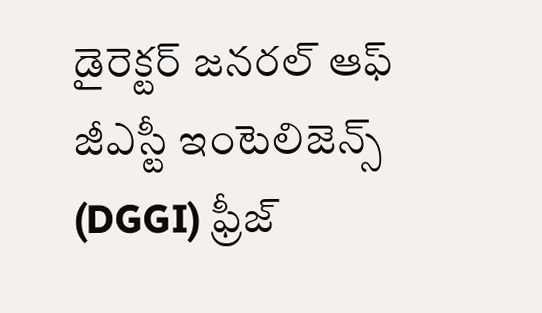డైరెక్టర్ జనరల్ ఆఫ్ జీఎస్టీ ఇంటెలిజెన్స్ (DGGI) ఫ్రీజ్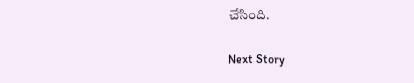చేసింది.

Next Story